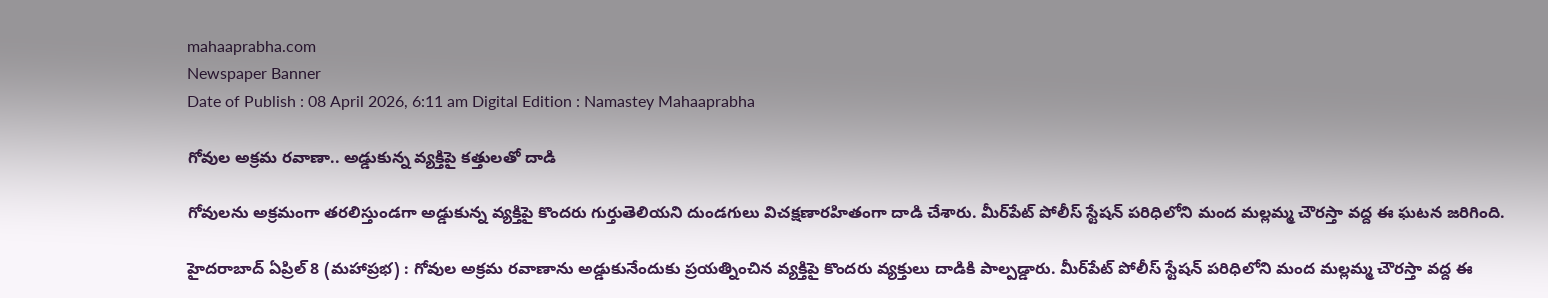mahaaprabha.com
Newspaper Banner
Date of Publish : 08 April 2026, 6:11 am Digital Edition : Namastey Mahaaprabha

గోవుల అక్రమ రవాణా.. అడ్డుకున్న వ్యక్తిపై కత్తులతో దాడి

గోవులను అక్రమంగా తరలిస్తుండగా అడ్డుకున్న వ్యక్తిపై కొందరు గుర్తుతెలియని దుండగులు విచక్షణారహితంగా దాడి చేశారు. మీర్‌పేట్ పోలీస్ స్టేషన్ పరిధిలోని మంద మల్లమ్మ చౌరస్తా వద్ద ఈ ఘటన జరిగింది.

హైదరాబాద్‌ ఏప్రిల్ 8 (మహాప్రభ) : గోవుల అక్రమ రవాణాను అడ్డుకునేందుకు ప్రయత్నించిన వ్యక్తిపై కొందరు వ్యక్తులు దాడికి పాల్పడ్డారు. మీర్‌పేట్ పోలీస్ స్టేషన్ పరిధిలోని మంద మల్లమ్మ చౌరస్తా వద్ద ఈ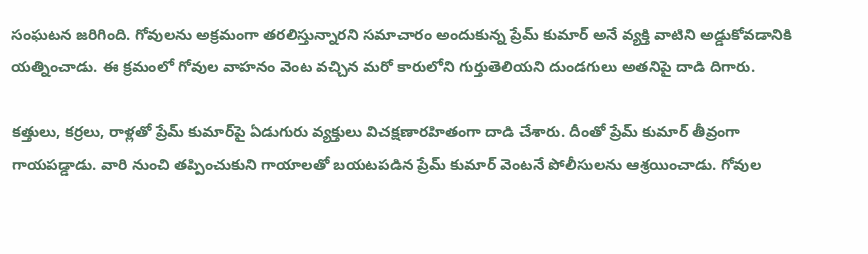సంఘటన జరిగింది. గోవులను అక్రమంగా తరలిస్తున్నారని సమాచారం అందుకున్న ప్రేమ్ కుమార్ అనే వ్యక్తి వాటిని అడ్డుకోవడానికి యత్నించాడు. ఈ క్రమంలో గోవుల వాహనం వెంట వచ్చిన మరో కారులోని గుర్తుతెలియని దుండగులు అతనిపై దాడి దిగారు.

కత్తులు, కర్రలు, రాళ్లతో ప్రేమ్ కుమార్‌పై ఏడుగురు వ్యక్తులు విచక్షణారహితంగా దాడి చేశారు. దీంతో ప్రేమ్ కుమార్ తీవ్రంగా గాయపడ్డాడు. వారి నుంచి తప్పించుకుని గాయాలతో బయటపడిన ప్రేమ్‌ కుమార్‌ వెంటనే పోలీసులను ఆశ్రయించాడు. గోవుల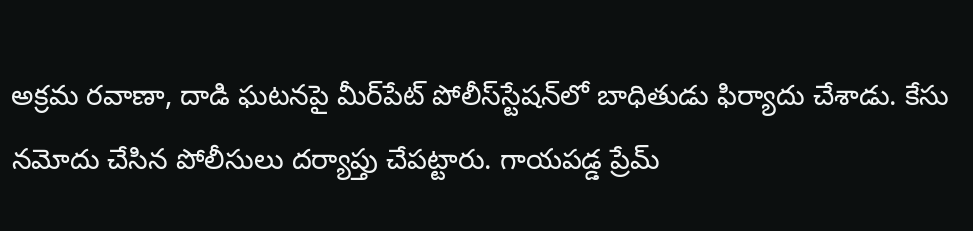అక్రమ రవాణా, దాడి ఘటనపై మీర్‌పేట్ పోలీస్‌స్టేషన్‌లో బాధితుడు ఫిర్యాదు చేశాడు. కేసు నమోదు చేసిన పోలీసులు దర్యాప్తు చేపట్టారు. గాయపడ్డ ప్రేమ్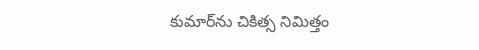కుమార్‌ను చికిత్స నిమిత్తం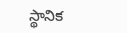స్థానిక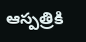ఆస్పత్రికి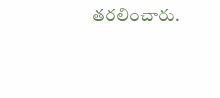తరలించారు.